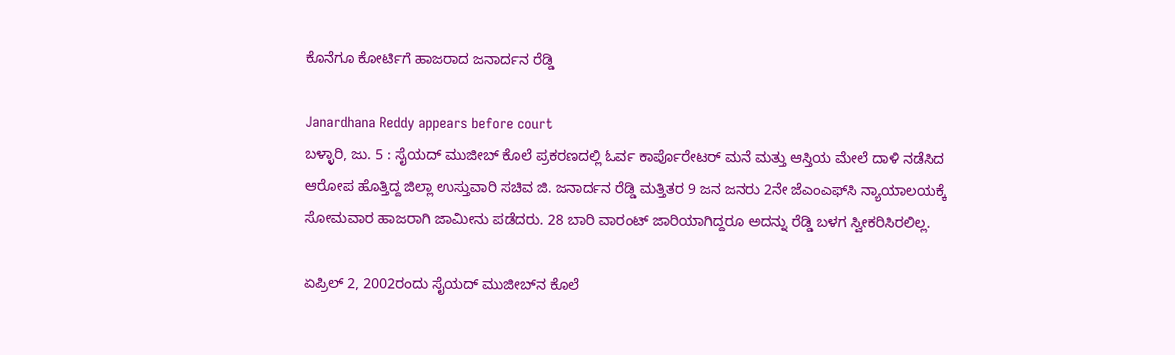ಕೊನೆಗೂ ಕೋರ್ಟಿಗೆ ಹಾಜರಾದ ಜನಾರ್ದನ ರೆಡ್ಡಿ

Janardhana Reddy appears before court
ಬಳ್ಳಾರಿ, ಜು. 5 : ಸೈಯದ್ ಮುಜೀಬ್ ಕೊಲೆ ಪ್ರಕರಣದಲ್ಲಿ ಓರ್ವ ಕಾರ್ಪೊರೇಟರ್ ಮನೆ ಮತ್ತು ಆಸ್ತಿಯ ಮೇಲೆ ದಾಳಿ ನಡೆಸಿದ ಆರೋಪ ಹೊತ್ತಿದ್ದ ಜಿಲ್ಲಾ ಉಸ್ತುವಾರಿ ಸಚಿವ ಜಿ. ಜನಾರ್ದನ ರೆಡ್ಡಿ ಮತ್ತಿತರ 9 ಜನ ಜನರು 2ನೇ ಜೆಎಂಎಫ್‌ಸಿ ನ್ಯಾಯಾಲಯಕ್ಕೆ ಸೋಮವಾರ ಹಾಜರಾಗಿ ಜಾಮೀನು ಪಡೆದರು. 28 ಬಾರಿ ವಾರಂಟ್ ಜಾರಿಯಾಗಿದ್ದರೂ ಅದನ್ನು ರೆಡ್ಡಿ ಬಳಗ ಸ್ವೀಕರಿಸಿರಲಿಲ್ಲ.

ಏಪ್ರಿಲ್ 2, 2002ರಂದು ಸೈಯದ್ ಮುಜೀಬ್‌ನ ಕೊಲೆ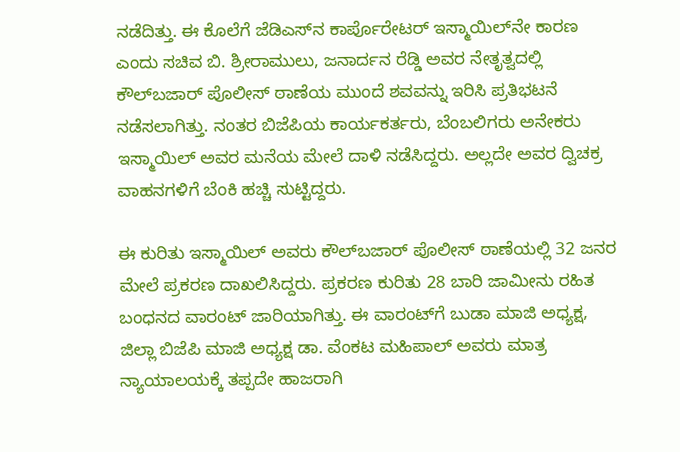ನಡೆದಿತ್ತು. ಈ ಕೊಲೆಗೆ ಜೆಡಿಎಸ್‌ನ ಕಾರ್ಪೊರೇಟರ್ ಇಸ್ಮಾಯಿಲ್‌ನೇ ಕಾರಣ ಎಂದು ಸಚಿವ ಬಿ. ಶ್ರೀರಾಮುಲು, ಜನಾರ್ದನ ರೆಡ್ಡಿ ಅವರ ನೇತೃತ್ವದಲ್ಲಿ ಕೌಲ್‌ಬಜಾರ್ ಪೊಲೀಸ್ ಠಾಣೆಯ ಮುಂದೆ ಶವವನ್ನು ಇರಿಸಿ ಪ್ರತಿಭಟನೆ ನಡೆಸಲಾಗಿತ್ತು. ನಂತರ ಬಿಜೆಪಿಯ ಕಾರ್ಯಕರ್ತರು, ಬೆಂಬಲಿಗರು ಅನೇಕರು ಇಸ್ಮಾಯಿಲ್ ಅವರ ಮನೆಯ ಮೇಲೆ ದಾಳಿ ನಡೆಸಿದ್ದರು. ಅಲ್ಲದೇ ಅವರ ದ್ವಿಚಕ್ರ ವಾಹನಗಳಿಗೆ ಬೆಂಕಿ ಹಚ್ಚಿ ಸುಟ್ಟಿದ್ದರು.

ಈ ಕುರಿತು ಇಸ್ಮಾಯಿಲ್ ಅವರು ಕೌಲ್‌ಬಜಾರ್ ಪೊಲೀಸ್ ಠಾಣೆಯಲ್ಲಿ 32 ಜನರ ಮೇಲೆ ಪ್ರಕರಣ ದಾಖಲಿಸಿದ್ದರು. ಪ್ರಕರಣ ಕುರಿತು 28 ಬಾರಿ ಜಾಮೀನು ರಹಿತ ಬಂಧನದ ವಾರಂಟ್ ಜಾರಿಯಾಗಿತ್ತು. ಈ ವಾರಂಟ್‌ಗೆ ಬುಡಾ ಮಾಜಿ ಅಧ್ಯಕ್ಷ, ಜಿಲ್ಲಾ ಬಿಜೆಪಿ ಮಾಜಿ ಅಧ್ಯಕ್ಷ ಡಾ. ವೆಂಕಟ ಮಹಿಪಾಲ್ ಅವರು ಮಾತ್ರ ನ್ಯಾಯಾಲಯಕ್ಕೆ ತಪ್ಪದೇ ಹಾಜರಾಗಿ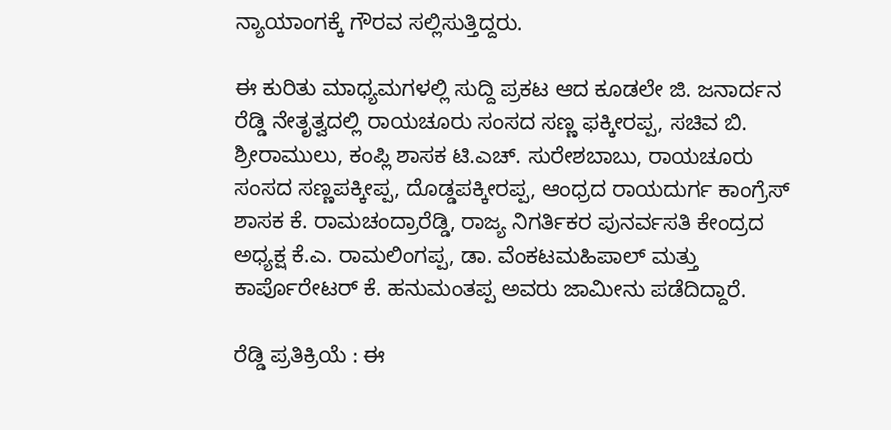ನ್ಯಾಯಾಂಗಕ್ಕೆ ಗೌರವ ಸಲ್ಲಿಸುತ್ತಿದ್ದರು.

ಈ ಕುರಿತು ಮಾಧ್ಯಮಗಳಲ್ಲಿ ಸುದ್ದಿ ಪ್ರಕಟ ಆದ ಕೂಡಲೇ ಜಿ. ಜನಾರ್ದನ ರೆಡ್ಡಿ ನೇತೃತ್ವದಲ್ಲಿ ರಾಯಚೂರು ಸಂಸದ ಸಣ್ಣ ಫಕ್ಕೀರಪ್ಪ, ಸಚಿವ ಬಿ. ಶ್ರೀರಾಮುಲು, ಕಂಪ್ಲಿ ಶಾಸಕ ಟಿ.ಎಚ್. ಸುರೇಶಬಾಬು, ರಾಯಚೂರು ಸಂಸದ ಸಣ್ಣಪಕ್ಕೀಪ್ಪ, ದೊಡ್ಡಪಕ್ಕೀರಪ್ಪ, ಆಂಧ್ರದ ರಾಯದುರ್ಗ ಕಾಂಗ್ರೆಸ್ ಶಾಸಕ ಕೆ. ರಾಮಚಂದ್ರಾರೆಡ್ಡಿ, ರಾಜ್ಯ ನಿಗರ್ತಿಕರ ಪುನರ್ವಸತಿ ಕೇಂದ್ರದ ಅಧ್ಯಕ್ಷ ಕೆ.ಎ. ರಾಮಲಿಂಗಪ್ಪ, ಡಾ. ವೆಂಕಟಮಹಿಪಾಲ್ ಮತ್ತು ಕಾರ್ಪೊರೇಟರ್ ಕೆ. ಹನುಮಂತಪ್ಪ ಅವರು ಜಾಮೀನು ಪಡೆದಿದ್ದಾರೆ.

ರೆಡ್ಡಿ ಪ್ರತಿಕ್ರಿಯೆ : ಈ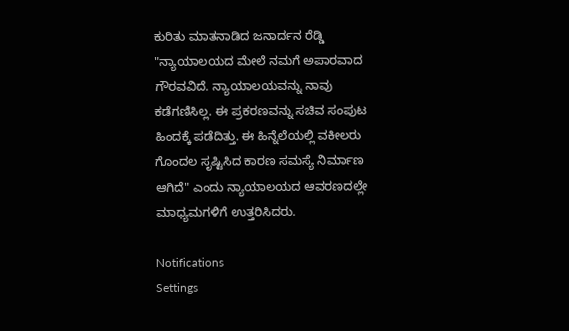ಕುರಿತು ಮಾತನಾಡಿದ ಜನಾರ್ದನ ರೆಡ್ಡಿ "ನ್ಯಾಯಾಲಯದ ಮೇಲೆ ನಮಗೆ ಅಪಾರವಾದ ಗೌರವವಿದೆ. ನ್ಯಾಯಾಲಯವನ್ನು ನಾವು ಕಡೆಗಣಿಸಿಲ್ಲ. ಈ ಪ್ರಕರಣವನ್ನು ಸಚಿವ ಸಂಪುಟ ಹಿಂದಕ್ಕೆ ಪಡೆದಿತ್ತು. ಈ ಹಿನ್ನೆಲೆಯಲ್ಲಿ ವಕೀಲರು ಗೊಂದಲ ಸೃಷ್ಟಿಸಿದ ಕಾರಣ ಸಮಸ್ಯೆ ನಿರ್ಮಾಣ ಆಗಿದೆ" ಎಂದು ನ್ಯಾಯಾಲಯದ ಆವರಣದಲ್ಲೇ ಮಾಧ್ಯಮಗಳಿಗೆ ಉತ್ತರಿಸಿದರು.

Notifications
Settings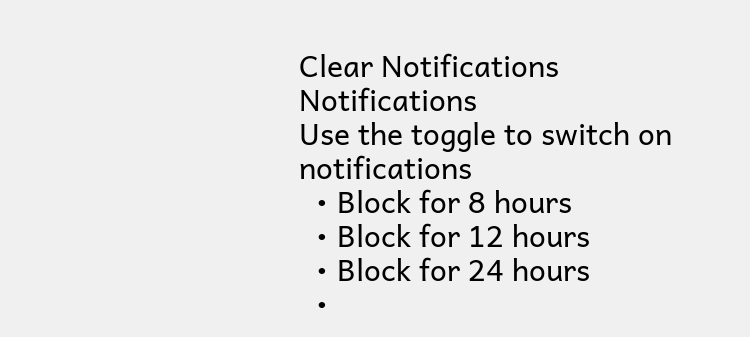Clear Notifications
Notifications
Use the toggle to switch on notifications
  • Block for 8 hours
  • Block for 12 hours
  • Block for 24 hours
  •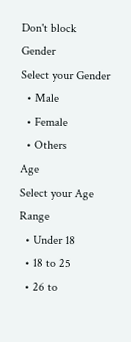Don't block
Gender
Select your Gender
  • Male
  • Female
  • Others
Age
Select your Age Range
  • Under 18
  • 18 to 25
  • 26 to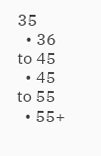35
  • 36 to 45
  • 45 to 55
  • 55+